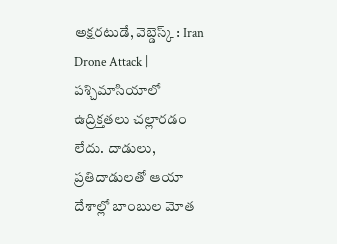అక్షరటుడే, వెబ్డెస్క్ : Iran Drone Attack | పశ్చిమాసియాలో ఉద్రిక్తతలు చల్లారడం లేదు. దాడులు, ప్రతిదాడులతో ఆయా దేశాల్లో బాంబుల మోత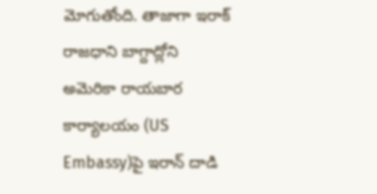మోగుతోంది. తాజాగా ఇరాక్ రాజధాని బాగ్దాద్లోని అమెరికా రాయబార కార్యాలయం (US Embassy)పై ఇరాన్ దాడి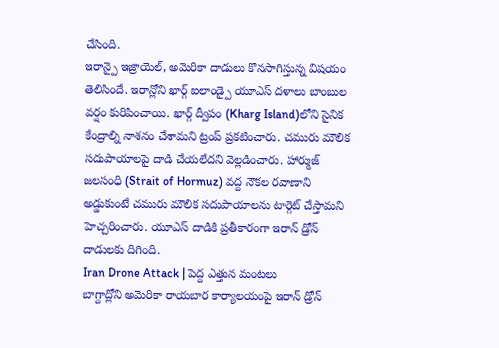చేసింది.
ఇరాన్పై ఇజ్రాయెల్, అమెరికా దాడులు కొనసాగిస్తున్న విషయం తెలిసిందే. ఇరాన్లోని ఖార్గ్ ఐలాండ్పై యూఎస్ దళాలు బాంబుల వర్షం కురిపించాయి. ఖార్గ్ ద్వీపం (Kharg Island)లోని సైనిక కేంద్రాల్ని నాశనం చేశామని ట్రంప్ ప్రకటించారు. చమురు మౌలిక సదుపాయాలపై దాడి చేయలేదని వెల్లడించారు. హార్ముజ్ జలసంధి (Strait of Hormuz) వద్ద నౌకల రవాణాని అడ్డుకుంటే చమురు మౌలిక సదుపాయాలను టార్గెట్ చేస్తామని హెచ్చరించారు. యూఎస్ దాడికి ప్రతీకారంగా ఇరాన్ డ్రోన్ దాడులకు దిగింది.
Iran Drone Attack | పెద్ద ఎత్తున మంటలు
బాగ్దాద్లోని అమెరికా రాయబార కార్యాలయంపై ఇరాన్ డ్రోన్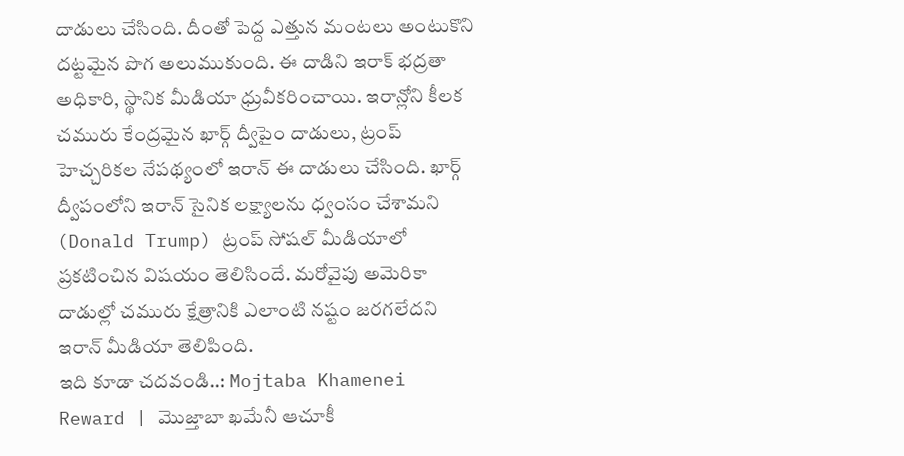దాడులు చేసింది. దీంతో పెద్ద ఎత్తున మంటలు అంటుకొని దట్టమైన పొగ అలుముకుంది. ఈ దాడిని ఇరాక్ భద్రతా అధికారి, స్థానిక మీడియా ధ్రువీకరించాయి. ఇరాన్లోని కీలక చమురు కేంద్రమైన ఖార్గ్ ద్వీపైం దాడులు, ట్రంప్ హెచ్చరికల నేపథ్యంలో ఇరాన్ ఈ దాడులు చేసింది. ఖార్గ్ ద్వీపంలోని ఇరాన్ సైనిక లక్ష్యాలను ధ్వంసం చేశామని (Donald Trump) ట్రంప్ సోషల్ మీడియాలో ప్రకటించిన విషయం తెలిసిందే. మరోవైపు అమెరికా దాడుల్లో చమురు క్షేత్రానికి ఎలాంటి నష్టం జరగలేదని ఇరాన్ మీడియా తెలిపింది.
ఇది కూడా చదవండి..: Mojtaba Khamenei Reward | మొజ్తాబా ఖమేనీ ఆచూకీ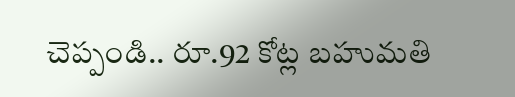చెప్పండి.. రూ.92 కోట్ల బహుమతి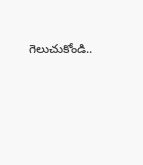గెలుచుకోండి..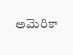అమెరికా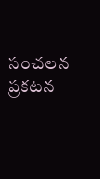సంచలన ప్రకటన